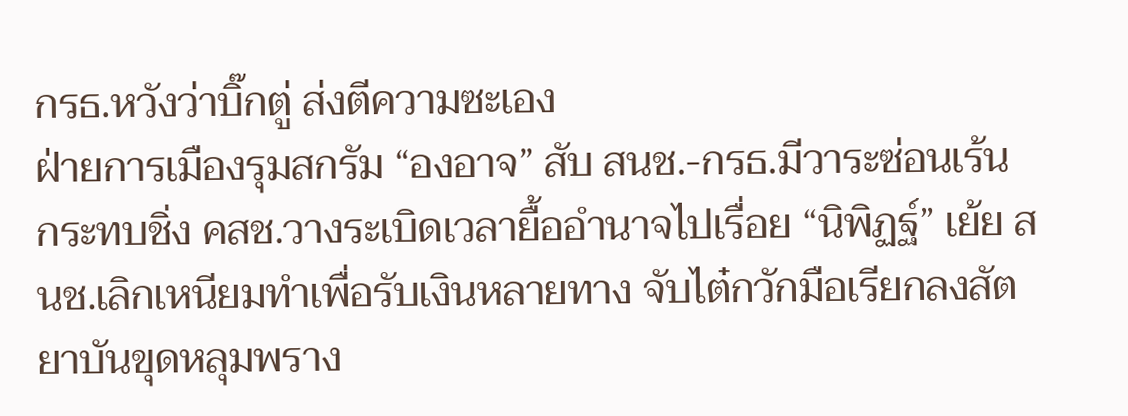กรธ.หวังว่าบิ๊กตู่ ส่งตีความซะเอง
ฝ่ายการเมืองรุมสกรัม “องอาจ” สับ สนช.-กรธ.มีวาระซ่อนเร้น กระทบชิ่ง คสช.วางระเบิดเวลายื้ออำนาจไปเรื่อย “นิพิฏฐ์” เย้ย สนช.เลิกเหนียมทำเพื่อรับเงินหลายทาง จับไต๋กวักมือเรียกลงสัตยาบันขุดหลุมพราง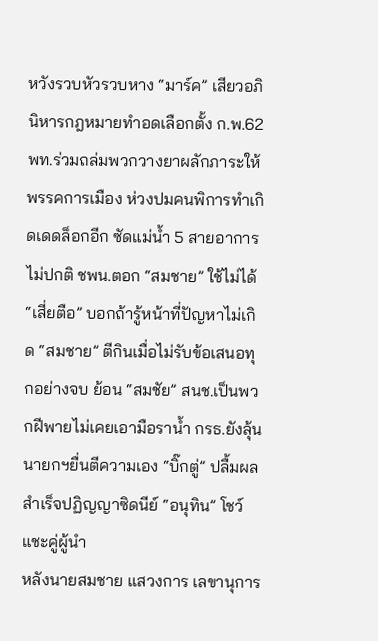หวังรวบหัวรวบหาง “มาร์ค” เสียวอภินิหารกฎหมายทำอดเลือกตั้ง ก.พ.62 พท.ร่วมถล่มพวกวางยาผลักภาระให้พรรคการเมือง ห่วงปมคนพิการทำเกิดเดดล็อกอีก ซัดแม่น้ำ 5 สายอาการไม่ปกติ ชพน.ตอก “สมชาย” ใช้ไม่ได้ “เสี่ยตือ” บอกถ้ารู้หน้าที่ปัญหาไม่เกิด “สมชาย” ตีกินเมื่อไม่รับข้อเสนอทุกอย่างจบ ย้อน “สมชัย” สนช.เป็นพวกฝีพายไม่เคยเอามือราน้ำ กรธ.ยังลุ้นนายกฯยื่นตีความเอง “บิ๊กตู่” ปลื้มผลสำเร็จปฏิญญาซิดนีย์ “อนุทิน” โชว์แชะคู่ผู้นำ
หลังนายสมชาย แสวงการ เลขานุการ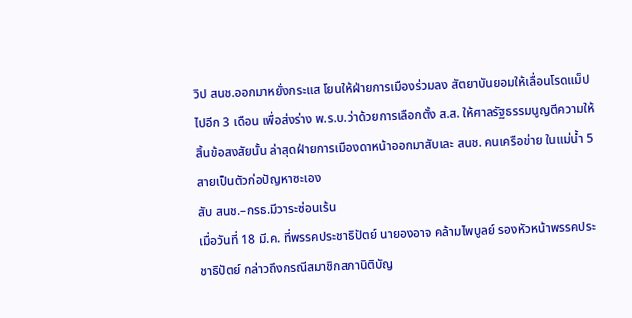วิป สนช.ออกมาหยั่งกระแส โยนให้ฝ่ายการเมืองร่วมลง สัตยาบันยอมให้เลื่อนโรดแม็ปไปอีก 3 เดือน เพื่อส่งร่าง พ.ร.บ.ว่าด้วยการเลือกตั้ง ส.ส. ให้ศาลรัฐธรรมนูญตีความให้สิ้นข้อสงสัยนั้น ล่าสุดฝ่ายการเมืองดาหน้าออกมาสับเละ สนช. คนเครือข่าย ในแม่น้ำ 5 สายเป็นตัวก่อปัญหาซะเอง
สับ สนช.–กรธ.มีวาระซ่อนเร้น
เมื่อวันที่ 18 มี.ค. ที่พรรคประชาธิปัตย์ นายองอาจ คล้ามไพบูลย์ รองหัวหน้าพรรคประชาธิปัตย์ กล่าวถึงกรณีสมาชิกสภานิติบัญ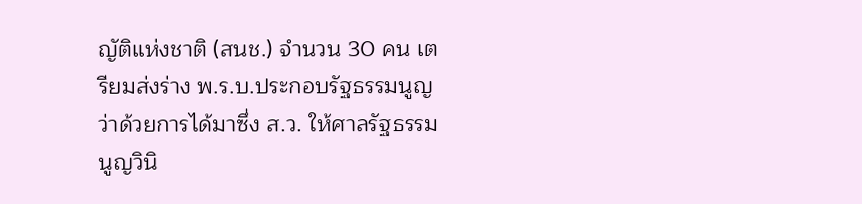ญัติแห่งชาติ (สนช.) จำนวน 30 คน เตรียมส่งร่าง พ.ร.บ.ประกอบรัฐธรรมนูญว่าด้วยการได้มาซึ่ง ส.ว. ให้ศาลรัฐธรรมนูญวินิ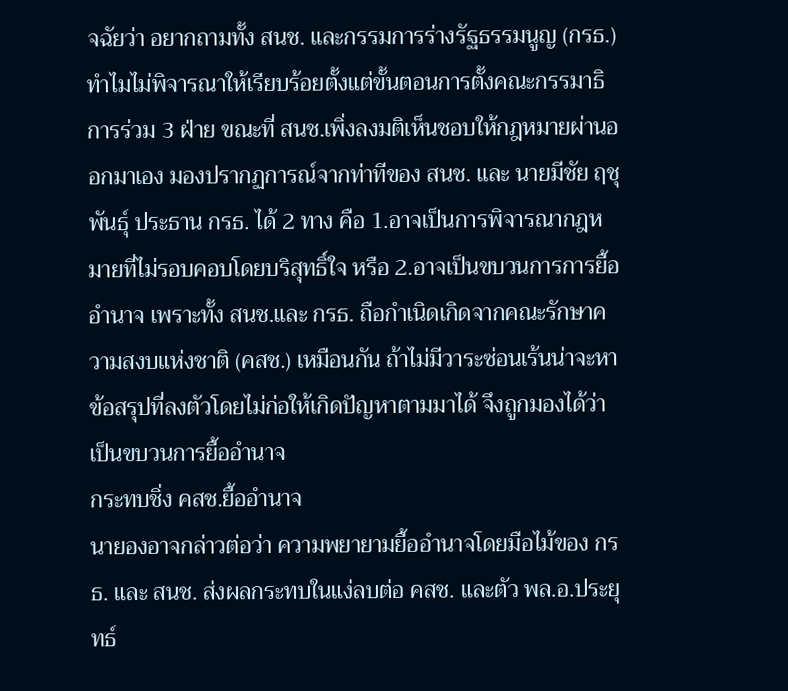จฉัยว่า อยากถามทั้ง สนช. และกรรมการร่างรัฐธรรมนูญ (กรธ.) ทำไมไม่พิจารณาให้เรียบร้อยตั้งแต่ขั้นตอนการตั้งคณะกรรมาธิการร่วม 3 ฝ่าย ขณะที่ สนช.เพิ่งลงมติเห็นชอบให้กฎหมายผ่านออกมาเอง มองปรากฏการณ์จากท่าทีของ สนช. และ นายมีชัย ฤชุพันธุ์ ประธาน กรธ. ได้ 2 ทาง คือ 1.อาจเป็นการพิจารณากฎหมายที่ไม่รอบคอบโดยบริสุทธิ์ใจ หรือ 2.อาจเป็นขบวนการการยื้ออำนาจ เพราะทั้ง สนช.และ กรธ. ถือกำเนิดเกิดจากคณะรักษาความสงบแห่งชาติ (คสช.) เหมือนกัน ถ้าไม่มีวาระซ่อนเร้นน่าจะหาข้อสรุปที่ลงตัวโดยไม่ก่อให้เกิดปัญหาตามมาได้ จึงถูกมองได้ว่าเป็นขบวนการยื้ออำนาจ
กระทบชิ่ง คสช.ยื้ออำนาจ
นายองอาจกล่าวต่อว่า ความพยายามยื้ออำนาจโดยมือไม้ของ กรธ. และ สนช. ส่งผลกระทบในแง่ลบต่อ คสช. และตัว พล.อ.ประยุทธ์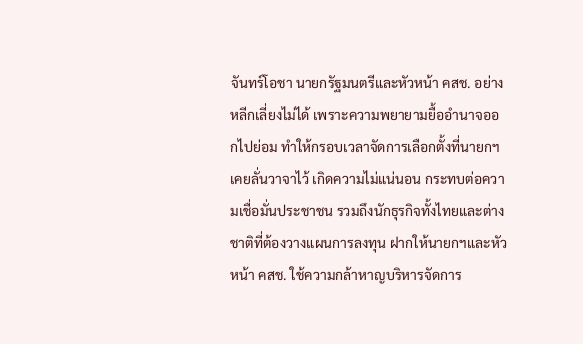จันทร์โอชา นายกรัฐมนตรีและหัวหน้า คสช. อย่างหลีกเลี่ยงไม่ได้ เพราะความพยายามยื้ออำนาจออกไปย่อม ทำให้กรอบเวลาจัดการเลือกตั้งที่นายกฯเคยลั่นวาจาไว้ เกิดความไม่แน่นอน กระทบต่อความเชื่อมั่นประชาชน รวมถึงนักธุรกิจทั้งไทยและต่างชาติที่ต้องวางแผนการลงทุน ฝากให้นายกฯและหัวหน้า คสช. ใช้ความกล้าหาญบริหารจัดการ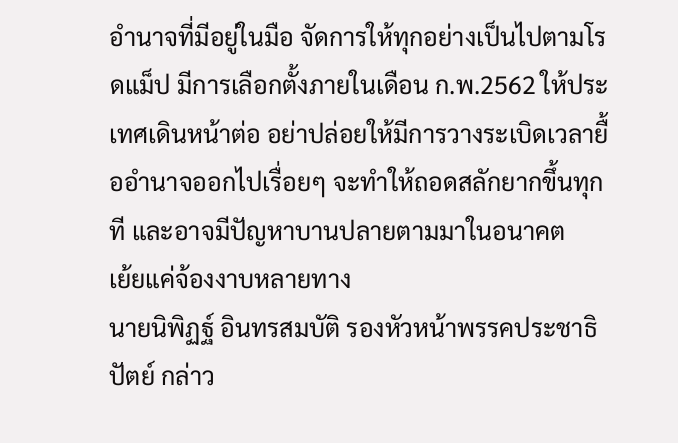อำนาจที่มีอยู่ในมือ จัดการให้ทุกอย่างเป็นไปตามโรดแม็ป มีการเลือกตั้งภายในเดือน ก.พ.2562 ให้ประเทศเดินหน้าต่อ อย่าปล่อยให้มีการวางระเบิดเวลายื้ออำนาจออกไปเรื่อยๆ จะทำให้ถอดสลักยากขึ้นทุกที และอาจมีปัญหาบานปลายตามมาในอนาคต
เย้ยแค่จ้องงาบหลายทาง
นายนิพิฏฐ์ อินทรสมบัติ รองหัวหน้าพรรคประชาธิปัตย์ กล่าว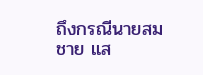ถึงกรณีนายสมชาย แส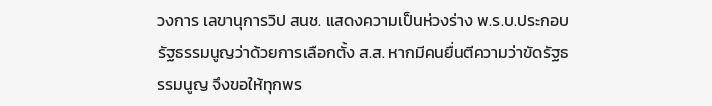วงการ เลขานุการวิป สนช. แสดงความเป็นห่วงร่าง พ.ร.บ.ประกอบรัฐธรรมนูญว่าด้วยการเลือกตั้ง ส.ส. หากมีคนยื่นตีความว่าขัดรัฐธรรมนูญ จึงขอให้ทุกพร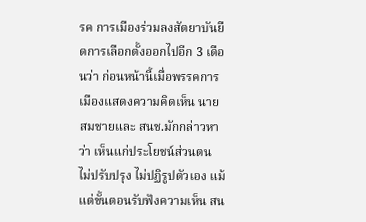รค การเมืองร่วมลงสัตยาบันยืดการเลือกตั้งออกไปอีก 3 เดือนว่า ก่อนหน้านี้เมื่อพรรคการเมืองแสดงความคิดเห็น นายสมชายและ สนช.มักกล่าวหาว่า เห็นแก่ประโยชน์ส่วนตน ไม่ปรับปรุง ไม่ปฏิรูปตัวเอง แม้แต่ขั้นตอนรับฟังความเห็น สน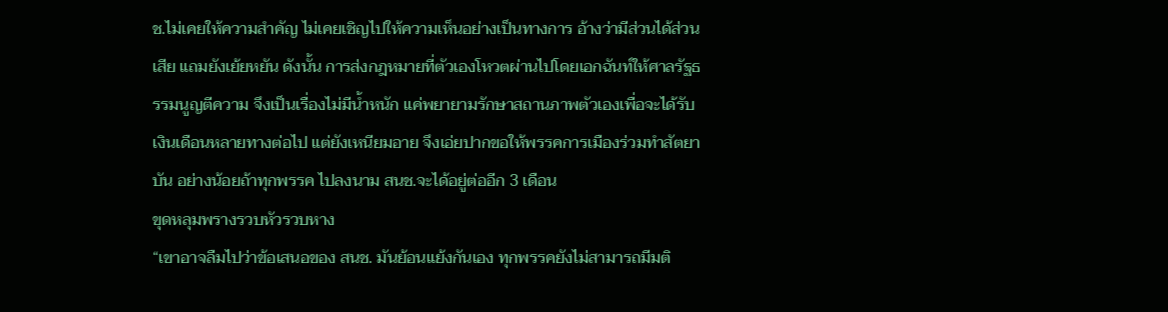ช.ไม่เคยให้ความสำคัญ ไม่เคยเชิญไปให้ความเห็นอย่างเป็นทางการ อ้างว่ามีส่วนได้ส่วนเสีย แถมยังเย้ยหยัน ดังนั้น การส่งกฎหมายที่ตัวเองโหวตผ่านไปโดยเอกฉันท์ให้ศาลรัฐธรรมนูญตีความ จึงเป็นเรื่องไม่มีน้ำหนัก แค่พยายามรักษาสถานภาพตัวเองเพื่อจะได้รับเงินเดือนหลายทางต่อไป แต่ยังเหนียมอาย จึงเอ่ยปากขอให้พรรคการเมืองร่วมทำสัตยาบัน อย่างน้อยถ้าทุกพรรค ไปลงนาม สนช.จะได้อยู่ต่ออีก 3 เดือน
ขุดหลุมพรางรวบหัวรวบหาง
“เขาอาจลืมไปว่าข้อเสนอของ สนช. มันย้อนแย้งกันเอง ทุกพรรคยังไม่สามารถมีมติ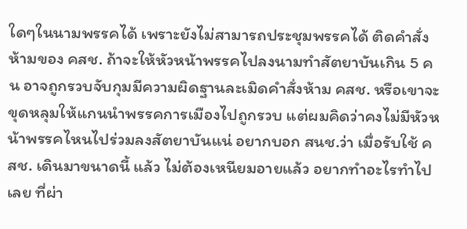ใดๆในนามพรรคได้ เพราะยังไม่สามารถประชุมพรรคได้ ติดคำสั่งห้ามของ คสช. ถ้าจะให้หัวหน้าพรรคไปลงนามทำสัตยาบันเกิน 5 คน อาจถูกรวบจับกุมมีความผิดฐานละเมิดคำสั่งห้าม คสช. หรือเขาจะขุดหลุมให้แกนนำพรรคการเมืองไปถูกรวบ แต่ผมคิดว่าคงไม่มีหัวหน้าพรรคไหนไปร่วมลงสัตยาบันแน่ อยากบอก สนช.ว่า เมื่อรับใช้ คสช. เดินมาขนาดนี้ แล้ว ไม่ต้องเหนียมอายแล้ว อยากทำอะไรทำไปเลย ที่ผ่า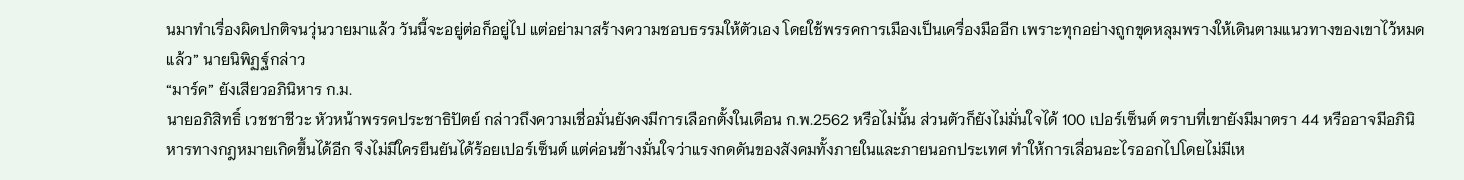นมาทำเรื่องผิดปกติจนวุ่นวายมาแล้ว วันนี้จะอยู่ต่อก็อยู่ไป แต่อย่ามาสร้างความชอบธรรมให้ตัวเอง โดยใช้พรรคการเมืองเป็นเครื่องมืออีก เพราะทุกอย่างถูกขุดหลุมพรางให้เดินตามแนวทางของเขาไว้หมดแล้ว” นายนิพิฏฐ์กล่าว
“มาร์ค” ยังเสียวอภินิหาร ก.ม.
นายอภิสิทธิ์ เวชชาชีวะ หัวหน้าพรรคประชาธิปัตย์ กล่าวถึงความเชื่อมั่นยังคงมีการเลือกตั้งในเดือน ก.พ.2562 หรือไม่นั้น ส่วนตัวก็ยังไม่มั่นใจได้ 100 เปอร์เซ็นต์ ตราบที่เขายังมีมาตรา 44 หรืออาจมีอภินิหารทางกฎหมายเกิดขึ้นได้อีก จึงไม่มีใครยืนยันได้ร้อยเปอร์เซ็นต์ แต่ค่อนข้างมั่นใจว่าแรงกดดันของสังคมทั้งภายในและภายนอกประเทศ ทำให้การเลื่อนอะไรออกไปโดยไม่มีเห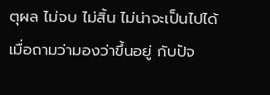ตุผล ไม่จบ ไม่สิ้น ไม่น่าจะเป็นไปได้ เมื่อถามว่ามองว่าขึ้นอยู่ กับปัจ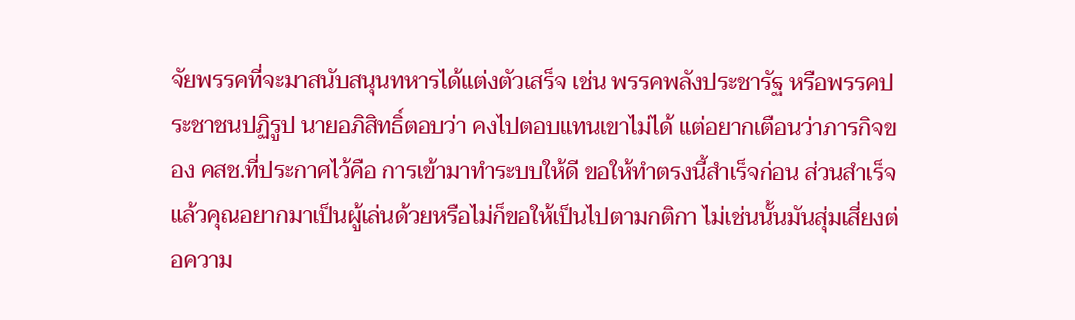จัยพรรคที่จะมาสนับสนุนทหารได้แต่งตัวเสร็จ เช่น พรรคพลังประชารัฐ หรือพรรคประชาชนปฏิรูป นายอภิสิทธิ์ตอบว่า คงไปตอบแทนเขาไม่ได้ แต่อยากเตือนว่าภารกิจของ คสช.ที่ประกาศไว้คือ การเข้ามาทำระบบให้ดี ขอให้ทำตรงนี้สำเร็จก่อน ส่วนสำเร็จแล้วคุณอยากมาเป็นผู้เล่นด้วยหรือไม่ก็ขอให้เป็นไปตามกติกา ไม่เช่นนั้นมันสุ่มเสี่ยงต่อความ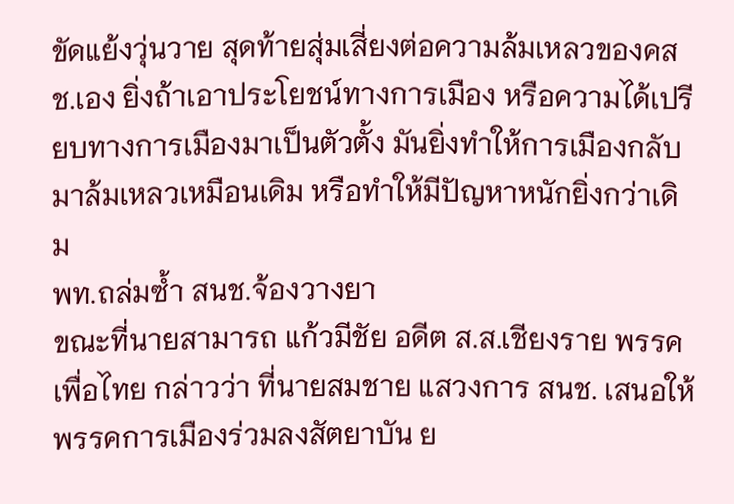ขัดแย้งวุ่นวาย สุดท้ายสุ่มเสี่ยงต่อความล้มเหลวของคสช.เอง ยิ่งถ้าเอาประโยชน์ทางการเมือง หรือความได้เปรียบทางการเมืองมาเป็นตัวตั้ง มันยิ่งทำให้การเมืองกลับมาล้มเหลวเหมือนเดิม หรือทำให้มีปัญหาหนักยิ่งกว่าเดิม
พท.ถล่มซ้ำ สนช.จ้องวางยา
ขณะที่นายสามารถ แก้วมีชัย อดีต ส.ส.เชียงราย พรรคเพื่อไทย กล่าวว่า ที่นายสมชาย แสวงการ สนช. เสนอให้พรรคการเมืองร่วมลงสัตยาบัน ย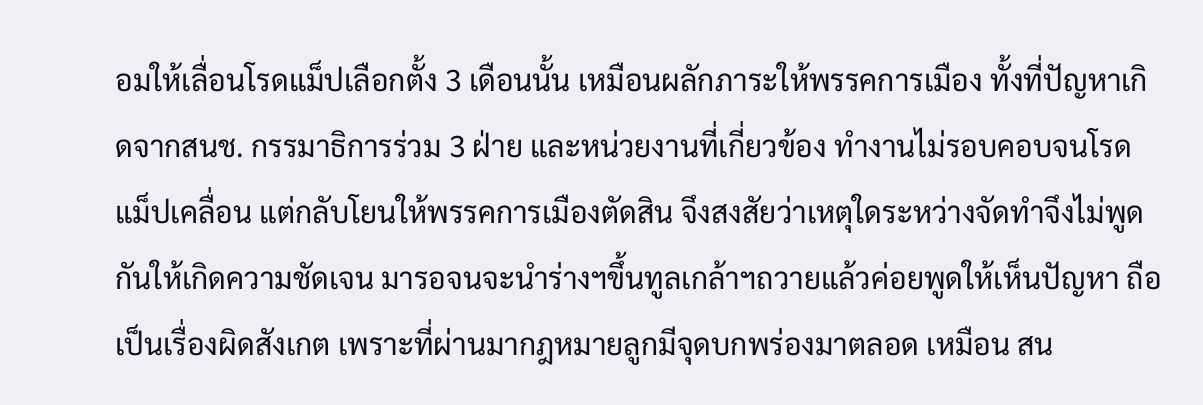อมให้เลื่อนโรดแม็ปเลือกตั้ง 3 เดือนนั้น เหมือนผลักภาระให้พรรคการเมือง ทั้งที่ปัญหาเกิดจากสนช. กรรมาธิการร่วม 3 ฝ่าย และหน่วยงานที่เกี่ยวข้อง ทำงานไม่รอบคอบจนโรดแม็ปเคลื่อน แต่กลับโยนให้พรรคการเมืองตัดสิน จึงสงสัยว่าเหตุใดระหว่างจัดทำจึงไม่พูดกันให้เกิดความชัดเจน มารอจนจะนำร่างฯขึ้นทูลเกล้าฯถวายแล้วค่อยพูดให้เห็นปัญหา ถือเป็นเรื่องผิดสังเกต เพราะที่ผ่านมากฎหมายลูกมีจุดบกพร่องมาตลอด เหมือน สน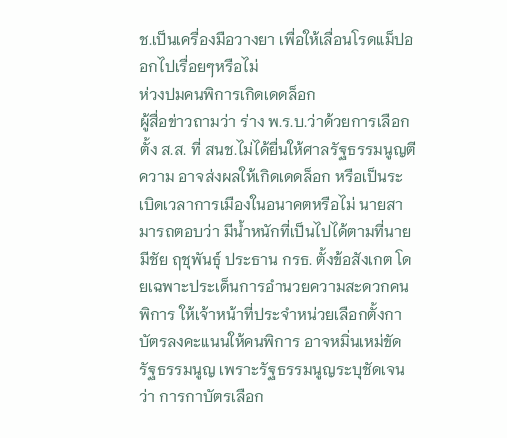ช.เป็นเครื่องมือวางยา เพื่อให้เลื่อนโรดแม็ปออกไปเรื่อยๆหรือไม่
ห่วงปมคนพิการเกิดเดดล็อก
ผู้สื่อข่าวถามว่า ร่าง พ.ร.บ.ว่าด้วยการเลือกตั้ง ส.ส. ที่ สนช.ไม่ได้ยื่นให้ศาลรัฐธรรมนูญตีความ อาจส่งผลให้เกิดเดดล็อก หรือเป็นระเบิดเวลาการเมืองในอนาคตหรือไม่ นายสามารถตอบว่า มีน้ำหนักที่เป็นไปได้ตามที่นายมีชัย ฤชุพันธุ์ ประธาน กรธ. ตั้งข้อสังเกต โดยเฉพาะประเด็นการอำนวยความสะดวกคนพิการ ให้เจ้าหน้าที่ประจำหน่วยเลือกตั้งกาบัตรลงคะแนนให้คนพิการ อาจหมิ่นเหม่ขัดรัฐธรรมนูญ เพราะรัฐธรรมนูญระบุชัดเจนว่า การกาบัตรเลือก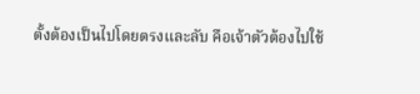ตั้งต้องเป็นไปโดยตรงและลับ คือเจ้าตัวต้องไปใช้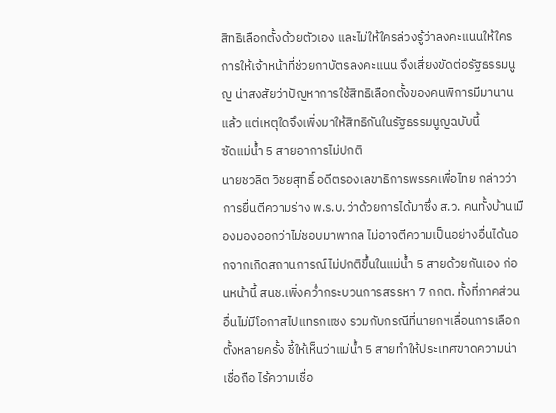สิทธิเลือกตั้งด้วยตัวเอง และไม่ให้ใครล่วงรู้ว่าลงคะแนนให้ใคร การให้เจ้าหน้าที่ช่วยกาบัตรลงคะแนน จึงเสี่ยงขัดต่อรัฐธรรมนูญ น่าสงสัยว่าปัญหาการใช้สิทธิเลือกตั้งของคนพิการมีมานานแล้ว แต่เหตุใดจึงเพิ่งมาให้สิทธิกันในรัฐธรรมนูญฉบับนี้
ซัดแม่น้ำ 5 สายอาการไม่ปกติ
นายชวลิต วิชยสุทธิ์ อดีตรองเลขาธิการพรรคเพื่อไทย กล่าวว่า การยื่นตีความร่าง พ.ร.บ.ว่าด้วยการได้มาซึ่ง ส.ว. คนทั้งบ้านเมืองมองออกว่าไม่ชอบมาพากล ไม่อาจตีความเป็นอย่างอื่นได้นอกจากเกิดสถานการณ์ไม่ปกติขึ้นในแม่น้ำ 5 สายด้วยกันเอง ก่อนหน้านี้ สนช.เพิ่งคว่ำกระบวนการสรรหา 7 กกต. ทั้งที่ภาคส่วนอื่นไม่มีโอกาสไปแทรกแซง รวมกับกรณีที่นายกฯเลื่อนการเลือกตั้งหลายครั้ง ชี้ให้เห็นว่าแม่น้ำ 5 สายทำให้ประเทศขาดความน่าเชื่อถือ ไร้ความเชื่อ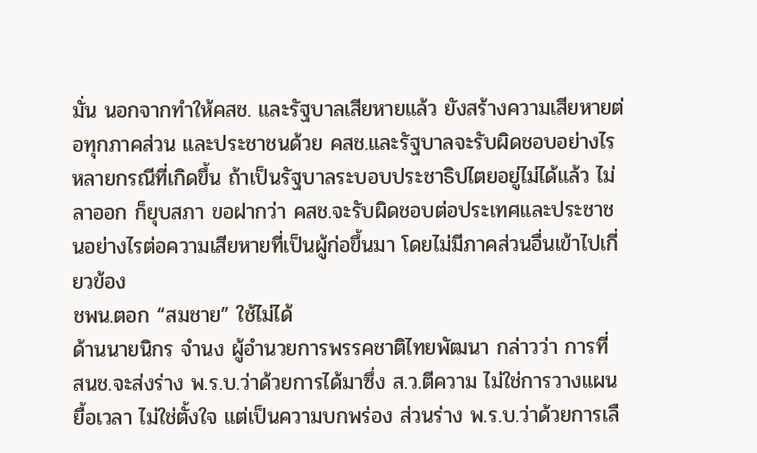มั่น นอกจากทำให้คสช. และรัฐบาลเสียหายแล้ว ยังสร้างความเสียหายต่อทุกภาคส่วน และประชาชนด้วย คสช.และรัฐบาลจะรับผิดชอบอย่างไร หลายกรณีที่เกิดขึ้น ถ้าเป็นรัฐบาลระบอบประชาธิปไตยอยู่ไม่ได้แล้ว ไม่ลาออก ก็ยุบสภา ขอฝากว่า คสช.จะรับผิดชอบต่อประเทศและประชาชนอย่างไรต่อความเสียหายที่เป็นผู้ก่อขึ้นมา โดยไม่มีภาคส่วนอื่นเข้าไปเกี่ยวข้อง
ชพน.ตอก “สมชาย” ใช้ไม่ได้
ด้านนายนิกร จำนง ผู้อำนวยการพรรคชาติไทยพัฒนา กล่าวว่า การที่ สนช.จะส่งร่าง พ.ร.บ.ว่าด้วยการได้มาซึ่ง ส.ว.ตีความ ไม่ใช่การวางแผนยื้อเวลา ไม่ใช่ตั้งใจ แต่เป็นความบกพร่อง ส่วนร่าง พ.ร.บ.ว่าด้วยการเลื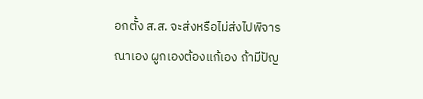อกตั้ง ส.ส. จะส่งหรือไม่ส่งไปพิจารณาเอง ผูกเองต้องแก้เอง ถ้ามีปัญ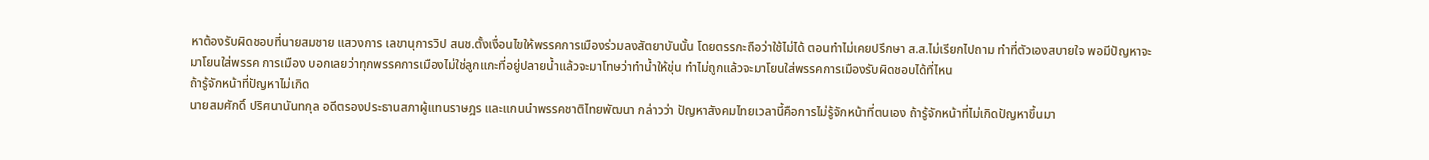หาต้องรับผิดชอบที่นายสมชาย แสวงการ เลขานุการวิป สนช.ตั้งเงื่อนไขให้พรรคการเมืองร่วมลงสัตยาบันนั้น โดยตรรกะถือว่าใช้ไม่ได้ ตอนทำไม่เคยปรึกษา ส.ส.ไม่เรียกไปถาม ทำที่ตัวเองสบายใจ พอมีปัญหาจะมาโยนใส่พรรค การเมือง บอกเลยว่าทุกพรรคการเมืองไม่ใช่ลูกแกะที่อยู่ปลายน้ำแล้วจะมาโทษว่าทำน้ำให้ขุ่น ทำไม่ถูกแล้วจะมาโยนใส่พรรคการเมืองรับผิดชอบได้ที่ไหน
ถ้ารู้จักหน้าที่ปัญหาไม่เกิด
นายสมศักดิ์ ปริศนานันทกุล อดีตรองประธานสภาผู้แทนราษฎร และแกนนำพรรคชาติไทยพัฒนา กล่าวว่า ปัญหาสังคมไทยเวลานี้คือการไม่รู้จักหน้าที่ตนเอง ถ้ารู้จักหน้าที่ไม่เกิดปัญหาขึ้นมา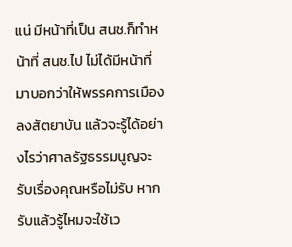แน่ มีหน้าที่เป็น สนช.ก็ทำหน้าที่ สนช.ไป ไม่ได้มีหน้าที่มาบอกว่าให้พรรคการเมืองลงสัตยาบัน แล้วจะรู้ได้อย่างไรว่าศาลรัฐธรรมนูญจะรับเรื่องคุณหรือไม่รับ หากรับแล้วรู้ไหมจะใช้เว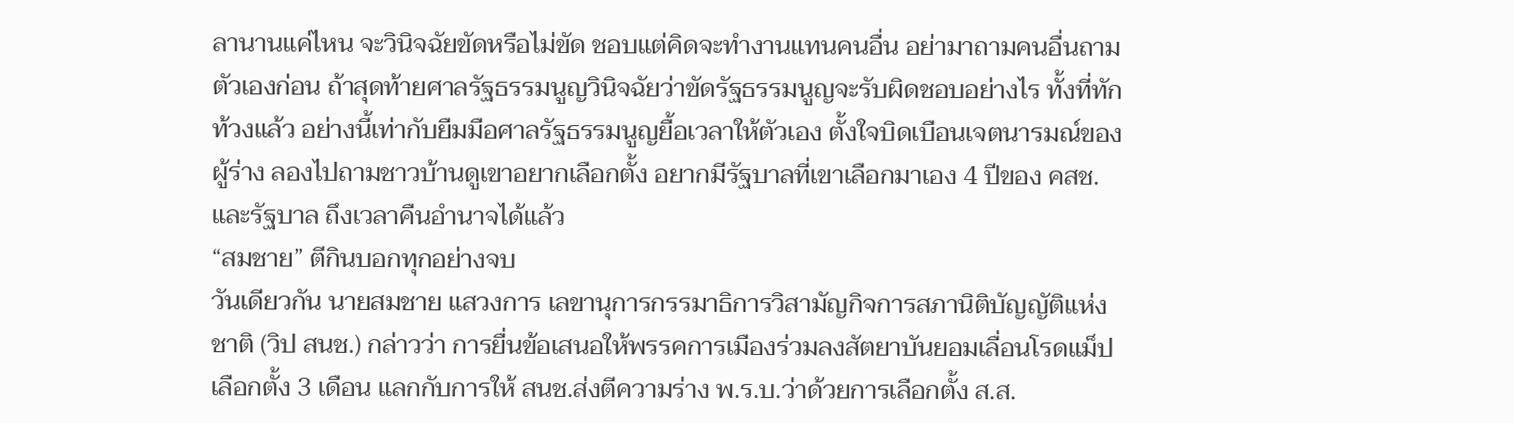ลานานแค่ไหน จะวินิจฉัยขัดหรือไม่ขัด ชอบแต่คิดจะทำงานแทนคนอื่น อย่ามาถามคนอื่นถามตัวเองก่อน ถ้าสุดท้ายศาลรัฐธรรมนูญวินิจฉัยว่าขัดรัฐธรรมนูญจะรับผิดชอบอย่างไร ทั้งที่ทักท้วงแล้ว อย่างนี้เท่ากับยืมมือศาลรัฐธรรมนูญยื้อเวลาให้ตัวเอง ตั้งใจบิดเบือนเจตนารมณ์ของผู้ร่าง ลองไปถามชาวบ้านดูเขาอยากเลือกตั้ง อยากมีรัฐบาลที่เขาเลือกมาเอง 4 ปีของ คสช.และรัฐบาล ถึงเวลาคืนอำนาจได้แล้ว
“สมชาย” ตีกินบอกทุกอย่างจบ
วันเดียวกัน นายสมชาย แสวงการ เลขานุการกรรมาธิการวิสามัญกิจการสภานิติบัญญัติแห่งชาติ (วิป สนช.) กล่าวว่า การยื่นข้อเสนอให้พรรคการเมืองร่วมลงสัตยาบันยอมเลื่อนโรดแม็ปเลือกตั้ง 3 เดือน แลกกับการให้ สนช.ส่งตีความร่าง พ.ร.บ.ว่าด้วยการเลือกตั้ง ส.ส.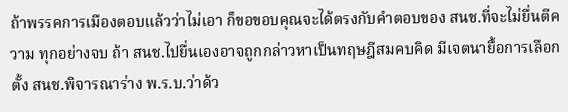ถ้าพรรคการเมืองตอบแล้วว่าไม่เอา ก็ขอขอบคุณจะได้ตรงกับคำตอบของ สนช.ที่จะไม่ยื่นตีความ ทุกอย่างจบ ถ้า สนช.ไปยื่นเองอาจถูกกล่าวหาเป็นทฤษฎีสมคบคิด มีเจตนายื้อการเลือกตั้ง สนช.พิจารณาร่าง พ.ร.บ.ว่าด้ว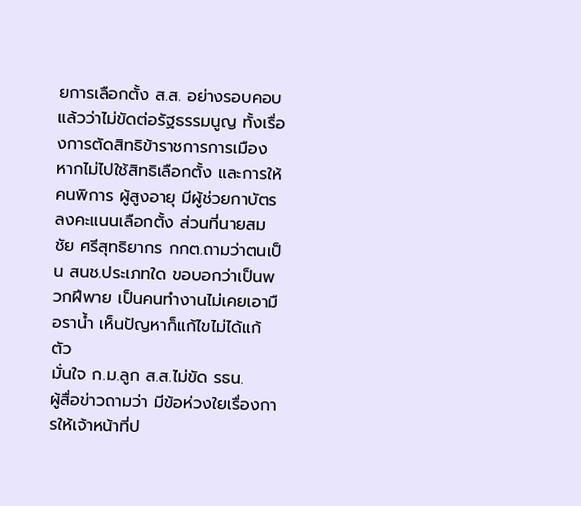ยการเลือกตั้ง ส.ส. อย่างรอบคอบแล้วว่าไม่ขัดต่อรัฐธรรมนูญ ทั้งเรื่องการตัดสิทธิข้าราชการการเมือง หากไม่ไปใช้สิทธิเลือกตั้ง และการให้คนพิการ ผู้สูงอายุ มีผู้ช่วยกาบัตรลงคะแนนเลือกตั้ง ส่วนที่นายสมชัย ศรีสุทธิยากร กกต.ถามว่าตนเป็น สนช.ประเภทใด ขอบอกว่าเป็นพวกฝีพาย เป็นคนทำงานไม่เคยเอามือราน้ำ เห็นปัญหาก็แก้ไขไม่ได้แก้ตัว
มั่นใจ ก.ม.ลูก ส.ส.ไม่ขัด รธน.
ผู้สื่อข่าวถามว่า มีข้อห่วงใยเรื่องการให้เจ้าหน้าที่ป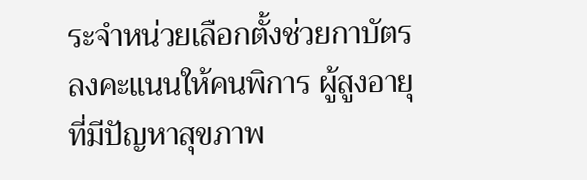ระจำหน่วยเลือกตั้งช่วยกาบัตรลงคะแนนให้คนพิการ ผู้สูงอายุที่มีปัญหาสุขภาพ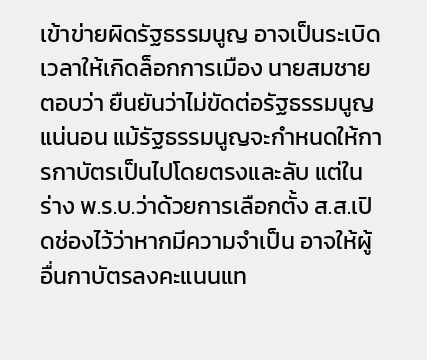เข้าข่ายผิดรัฐธรรมนูญ อาจเป็นระเบิดเวลาให้เกิดล็อกการเมือง นายสมชายตอบว่า ยืนยันว่าไม่ขัดต่อรัฐธรรมนูญแน่นอน แม้รัฐธรรมนูญจะกำหนดให้การกาบัตรเป็นไปโดยตรงและลับ แต่ในร่าง พ.ร.บ.ว่าด้วยการเลือกตั้ง ส.ส.เปิดช่องไว้ว่าหากมีความจำเป็น อาจให้ผู้อื่นกาบัตรลงคะแนนแท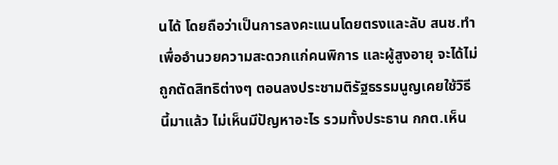นได้ โดยถือว่าเป็นการลงคะแนนโดยตรงและลับ สนช.ทำเพื่ออำนวยความสะดวกแก่คนพิการ และผู้สูงอายุ จะได้ไม่ถูกตัดสิทธิต่างๆ ตอนลงประชามติรัฐธรรมนูญเคยใช้วิธีนี้มาแล้ว ไม่เห็นมีปัญหาอะไร รวมทั้งประธาน กกต.เห็น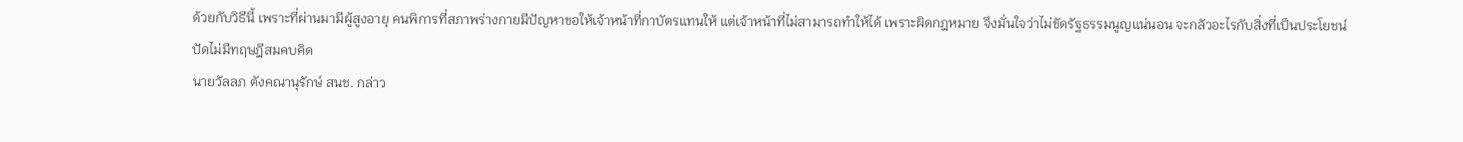ด้วยกับวิธีนี้ เพราะที่ผ่านมามีผู้สูงอายุ คนพิการที่สภาพร่างกายมีปัญหาขอให้เจ้าหน้าที่กาบัตรแทนให้ แต่เจ้าหน้าที่ไม่สามารถทำให้ได้ เพราะผิดกฎหมาย จึงมั่นใจว่าไม่ขัดรัฐธรรมนูญแน่นอน จะกลัวอะไรกับสิ่งที่เป็นประโยชน์
ปัดไม่มีทฤษฎีสมคบคิด
นายวัลลภ ตังคณานุรักษ์ สนช. กล่าว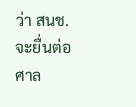ว่า สนช. จะยื่นต่อศาล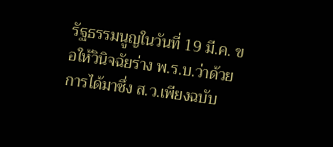รัฐธรรมนูญในวันที่ 19 มี.ค. ขอให้วินิจฉัยร่าง พ.ร.บ.ว่าด้วยการได้มาซึ่ง ส.ว.เพียงฉบับ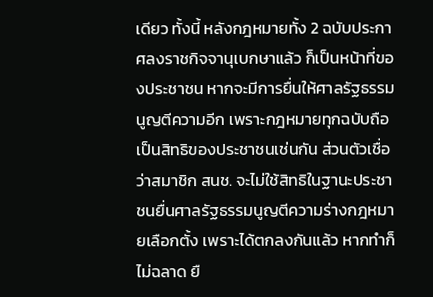เดียว ทั้งนี้ หลังกฎหมายทั้ง 2 ฉบับประกาศลงราชกิจจานุเบกษาแล้ว ก็เป็นหน้าที่ของประชาชน หากจะมีการยื่นให้ศาลรัฐธรรมนูญตีความอีก เพราะกฎหมายทุกฉบับถือเป็นสิทธิของประชาชนเช่นกัน ส่วนตัวเชื่อว่าสมาชิก สนช. จะไม่ใช้สิทธิในฐานะประชาชนยื่นศาลรัฐธรรมนูญตีความร่างกฎหมายเลือกตั้ง เพราะได้ตกลงกันแล้ว หากทำก็ไม่ฉลาด ยื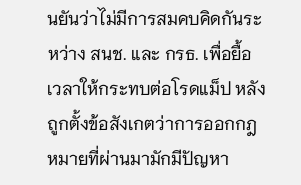นยันว่าไม่มีการสมคบคิดกันระหว่าง สนช. และ กรธ. เพื่อยื้อเวลาให้กระทบต่อโรดแม็ป หลังถูกตั้งข้อสังเกตว่าการออกกฎหมายที่ผ่านมามักมีปัญหา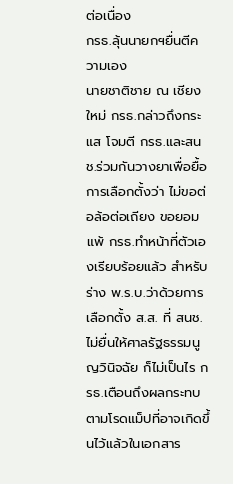ต่อเนื่อง
กรธ.ลุ้นนายกฯยื่นตีความเอง
นายชาติชาย ณ เชียงใหม่ กรธ.กล่าวถึงกระแส โจมตี กรธ.และสนช.ร่วมกันวางยาเพื่อยื้อการเลือกตั้งว่า ไม่ขอต่อล้อต่อเถียง ขอยอมแพ้ กรธ.ทำหน้าที่ตัวเองเรียบร้อยแล้ว สำหรับร่าง พ.ร.บ.ว่าด้วยการเลือกตั้ง ส.ส. ที่ สนช.ไม่ยื่นให้ศาลรัฐธรรมนูญวินิจฉัย ก็ไม่เป็นไร กรธ.เตือนถึงผลกระทบตามโรดแม็ปที่อาจเกิดขึ้นไว้แล้วในเอกสาร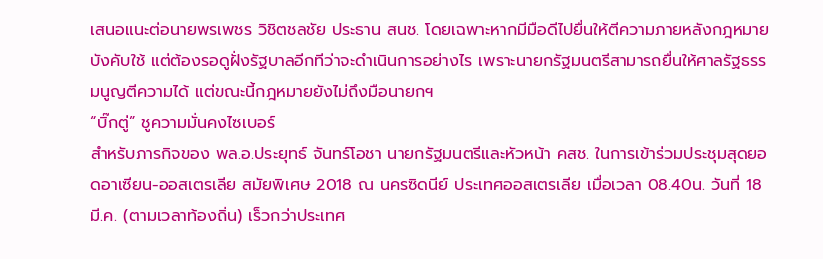เสนอแนะต่อนายพรเพชร วิชิตชลชัย ประธาน สนช. โดยเฉพาะหากมีมือดีไปยื่นให้ตีความภายหลังกฎหมายบังคับใช้ แต่ต้องรอดูฝั่งรัฐบาลอีกทีว่าจะดำเนินการอย่างไร เพราะนายกรัฐมนตรีสามารถยื่นให้ศาลรัฐธรรมนูญตีความได้ แต่ขณะนี้กฎหมายยังไม่ถึงมือนายกฯ
“บิ๊กตู่” ชูความมั่นคงไซเบอร์
สำหรับภารกิจของ พล.อ.ประยุทธ์ จันทร์โอชา นายกรัฐมนตรีและหัวหน้า คสช. ในการเข้าร่วมประชุมสุดยอดอาเซียน-ออสเตรเลีย สมัยพิเศษ 2018 ณ นครซิดนีย์ ประเทศออสเตรเลีย เมื่อเวลา 08.40น. วันที่ 18 มี.ค. (ตามเวลาท้องถิ่น) เร็วกว่าประเทศ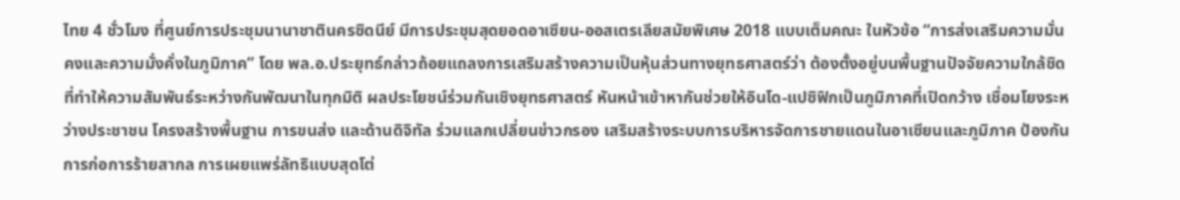ไทย 4 ชั่วโมง ที่ศูนย์การประชุมนานาชาตินครซิดนีย์ มีการประชุมสุดยอดอาเซียน-ออสเตรเลียสมัยพิเศษ 2018 แบบเต็มคณะ ในหัวข้อ “การส่งเสริมความมั่นคงและความมั่งคั่งในภูมิภาค” โดย พล.อ.ประยุทธ์กล่าวถ้อยแถลงการเสริมสร้างความเป็นหุ้นส่วนทางยุทธศาสตร์ว่า ต้องตั้งอยู่บนพื้นฐานปัจจัยความใกล้ชิด ที่ทำให้ความสัมพันธ์ระหว่างกันพัฒนาในทุกมิติ ผลประโยชน์ร่วมกันเชิงยุทธศาสตร์ หันหน้าเข้าหากันช่วยให้อินโด-แปซิฟิกเป็นภูมิภาคที่เปิดกว้าง เชื่อมโยงระหว่างประชาชน โครงสร้างพื้นฐาน การขนส่ง และด้านดิจิทัล ร่วมแลกเปลี่ยนข่าวกรอง เสริมสร้างระบบการบริหารจัดการชายแดนในอาเซียนและภูมิภาค ป้องกันการก่อการร้ายสากล การเผยแพร่ลัทธิแบบสุดโต่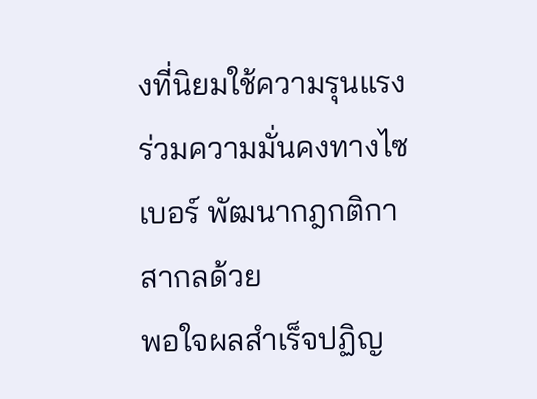งที่นิยมใช้ความรุนแรง ร่วมความมั่นคงทางไซเบอร์ พัฒนากฎกติกาสากลด้วย
พอใจผลสำเร็จปฏิญ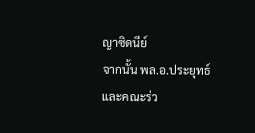ญาซิดนีย์
จากนั้น พล.อ.ประยุทธ์และคณะร่ว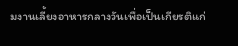มงานเลี้ยงอาหารกลางวันเพื่อเป็นเกียรติแก่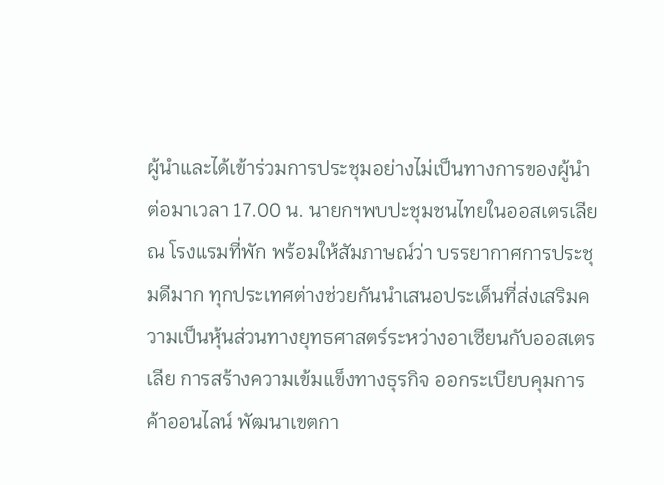ผู้นำและได้เข้าร่วมการประชุมอย่างไม่เป็นทางการของผู้นำ ต่อมาเวลา 17.00 น. นายกฯพบปะชุมชนไทยในออสเตรเลีย ณ โรงแรมที่พัก พร้อมให้สัมภาษณ์ว่า บรรยากาศการประชุมดีมาก ทุกประเทศต่างช่วยกันนำเสนอประเด็นที่ส่งเสริมความเป็นหุ้นส่วนทางยุทธศาสตร์ระหว่างอาเซียนกับออสเตรเลีย การสร้างความเข้มแข็งทางธุรกิจ ออกระเบียบคุมการค้าออนไลน์ พัฒนาเขตกา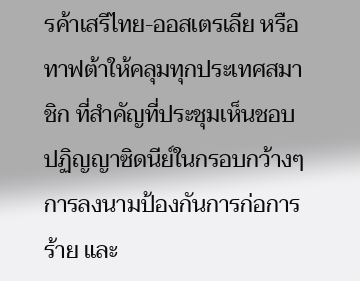รค้าเสรีไทย-ออสเตรเลีย หรือทาฟต้าให้คลุมทุกประเทศสมาชิก ที่สำคัญที่ประชุมเห็นชอบปฏิญญาซิดนีย์ในกรอบกว้างๆ การลงนามป้องกันการก่อการร้าย และ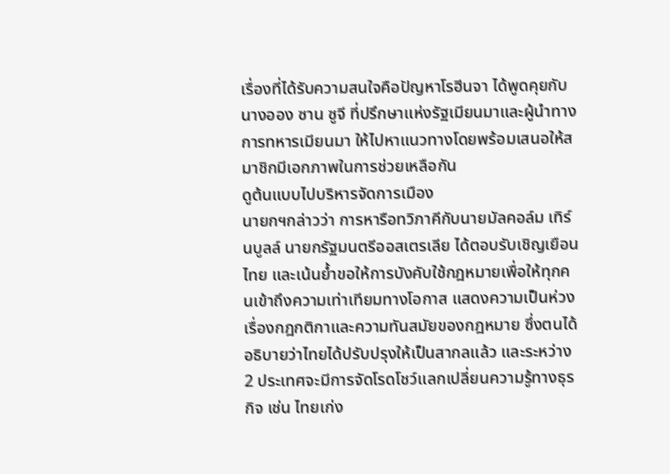เรื่องที่ได้รับความสนใจคือปัญหาโรฮีนจา ได้พูดคุยกับนางออง ซาน ซูจี ที่ปรึกษาแห่งรัฐเมียนมาและผู้นำทางการทหารเมียนมา ให้ไปหาแนวทางโดยพร้อมเสนอให้สมาชิกมีเอกภาพในการช่วยเหลือกัน
ดูต้นแบบไปบริหารจัดการเมือง
นายกฯกล่าวว่า การหารือทวิภาคีกับนายมัลคอล์ม เทิร์นบูลล์ นายกรัฐมนตรีออสเตรเลีย ได้ตอบรับเชิญเยือนไทย และเน้นย้ำขอให้การบังคับใช้กฎหมายเพื่อให้ทุกคนเข้าถึงความเท่าเทียมทางโอกาส แสดงความเป็นห่วงเรื่องกฎกติกาและความทันสมัยของกฎหมาย ซึ่งตนได้อธิบายว่าไทยได้ปรับปรุงให้เป็นสากลแล้ว และระหว่าง 2 ประเทศจะมีการจัดโรดโชว์แลกเปลี่ยนความรู้ทางธุรกิจ เช่น ไทยเก่ง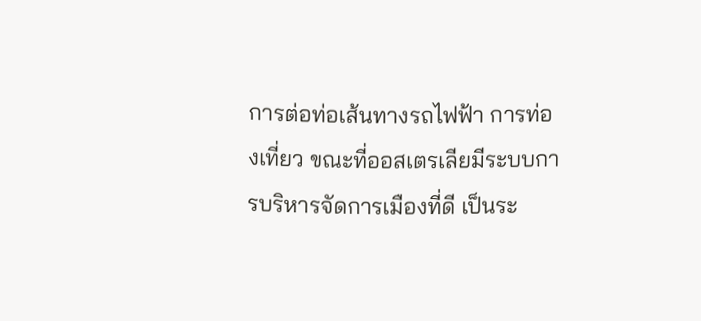การต่อท่อเส้นทางรถไฟฟ้า การท่องเที่ยว ขณะที่ออสเตรเลียมีระบบการบริหารจัดการเมืองที่ดี เป็นระ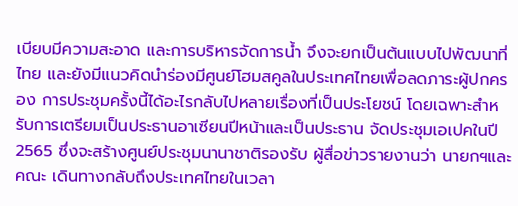เบียบมีความสะอาด และการบริหารจัดการน้ำ จึงจะยกเป็นต้นแบบไปพัฒนาที่ไทย และยังมีแนวคิดนำร่องมีศูนย์โฮมสคูลในประเทศไทยเพื่อลดภาระผู้ปกครอง การประชุมครั้งนี้ได้อะไรกลับไปหลายเรื่องที่เป็นประโยชน์ โดยเฉพาะสำหรับการเตรียมเป็นประธานอาเซียนปีหน้าและเป็นประธาน จัดประชุมเอเปคในปี 2565 ซึ่งจะสร้างศูนย์ประชุมนานาชาติรองรับ ผู้สื่อข่าวรายงานว่า นายกฯและคณะ เดินทางกลับถึงประเทศไทยในเวลา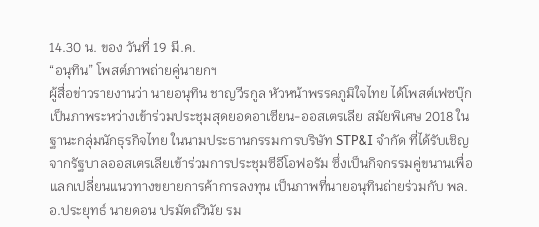14.30 น. ของ วันที่ 19 มี.ค.
“อนุทิน” โพสต์ภาพถ่ายคู่นายกฯ
ผู้สื่อข่าวรายงานว่า นายอนุทิน ชาญวีรกูล หัวหน้าพรรคภูมิใจไทย ได้โพสต์เฟซบุ๊กเป็นภาพระหว่างเข้าร่วมประชุมสุดยอดอาเซียน-ออสเตรเลีย สมัยพิเศษ 2018 ในฐานะกลุ่มนักธุรกิจไทย ในนามประธานกรรมการบริษัท STP&I จำกัด ที่ได้รับเชิญจากรัฐบาลออสเตรเลียเข้าร่วมการประชุมซีอีโอฟอรัม ซึ่งเป็นกิจกรรมคู่ขนานเพื่อแลกเปลี่ยนแนวทางขยายการค้าการลงทุน เป็นภาพที่นายอนุทินถ่ายร่วมกับ พล.อ.ประยุทธ์ นายดอน ปรมัตถ์วินัย รม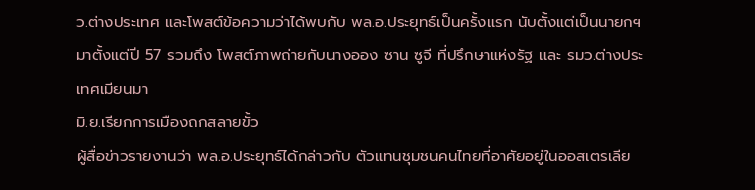ว.ต่างประเทศ และโพสต์ข้อความว่าได้พบกับ พล.อ.ประยุทธ์เป็นครั้งแรก นับตั้งแต่เป็นนายกฯมาตั้งแต่ปี 57 รวมถึง โพสต์ภาพถ่ายกับนางออง ซาน ซูจี ที่ปรึกษาแห่งรัฐ และ รมว.ต่างประเทศเมียนมา
มิ.ย.เรียกการเมืองถกสลายขั้ว
ผู้สื่อข่าวรายงานว่า พล.อ.ประยุทธ์ได้กล่าวกับ ตัวแทนชุมชนคนไทยที่อาศัยอยู่ในออสเตรเลีย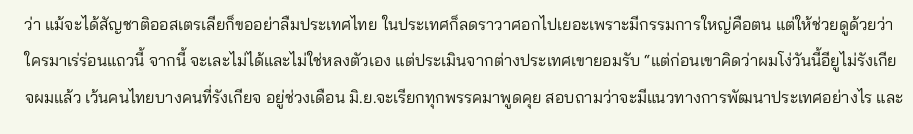ว่า แม้จะได้สัญชาติออสเตรเลียก็ขออย่าลืมประเทศไทย ในประเทศก็ลดราวาศอกไปเยอะเพราะมีกรรมการใหญ่คือตน แต่ให้ช่วยดูด้วยว่าใครมาเร่ร่อนแถวนี้ จากนี้ จะเละไม่ได้และไม่ใช่หลงตัวเอง แต่ประเมินจากต่างประเทศเขายอมรับ “แต่ก่อนเขาคิดว่าผมโง่วันนี้อียูไม่รังเกียจผมแล้ว เว้นคนไทยบางคนที่รังเกียจ อยู่ช่วงเดือน มิ.ย.จะเรียกทุกพรรคมาพูดคุย สอบถามว่าจะมีแนวทางการพัฒนาประเทศอย่างไร และ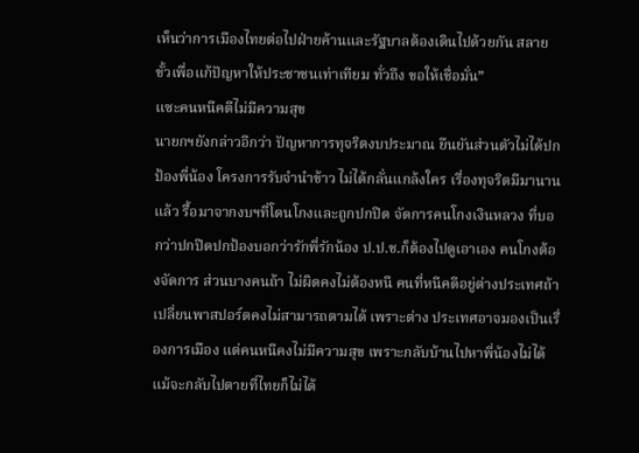เห็นว่าการเมืองไทยต่อไปฝ่ายค้านและรัฐบาลต้องเดินไปด้วยกัน สลายขั้วเพื่อแก้ปัญหาให้ประชาชนเท่าเทียม ทั่วถึง ขอให้เชื่อมั่น”
แซะคนหนีคดีไม่มีความสุข
นายกฯยังกล่าวอีกว่า ปัญหาการทุจริตงบประมาณ ยืนยันส่วนตัวไม่ได้ปกป้องพี่น้อง โครงการรับจำนำข้าว ไม่ได้กลั่นแกล้งใคร เรื่องทุจริตมีมานานแล้ว รื้อมาจากงบฯที่โดนโกงและถูกปกปิด จัดการคนโกงเงินหลวง ที่บอกว่าปกปิดปกป้องบอกว่ารักพี่รักน้อง ป.ป.ช.ก็ต้องไปดูเอาเอง คนโกงต้องจัดการ ส่วนบางคนถ้า ไม่ผิดคงไม่ต้องหนี คนที่หนีคดีอยู่ต่างประเทศถ้าเปลี่ยนพาสปอร์ตคงไม่สามารถตามได้ เพราะต่าง ประเทศอาจมองเป็นเรื่องการเมือง แต่คนหนีคงไม่มีความสุข เพราะกลับบ้านไปหาพี่น้องไม่ได้ แม้จะกลับไปตายที่ไทยก็ไม่ได้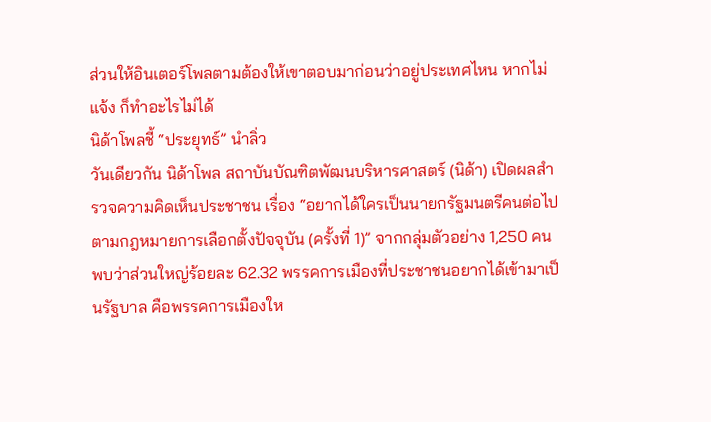ส่วนให้อินเตอร์โพลตามต้องให้เขาตอบมาก่อนว่าอยู่ประเทศไหน หากไม่แจ้ง ก็ทำอะไรไม่ได้
นิด้าโพลชี้ “ประยุทธ์” นำลิ่ว
วันเดียวกัน นิด้าโพล สถาบันบัณฑิตพัฒนบริหารศาสตร์ (นิด้า) เปิดผลสำรวจความคิดเห็นประชาชน เรื่อง “อยากได้ใครเป็นนายกรัฐมนตรีคนต่อไป ตามกฎหมายการเลือกตั้งปัจจุบัน (ครั้งที่ 1)” จากกลุ่มตัวอย่าง 1,250 คน พบว่าส่วนใหญ่ร้อยละ 62.32 พรรคการเมืองที่ประชาชนอยากได้เข้ามาเป็นรัฐบาล คือพรรคการเมืองให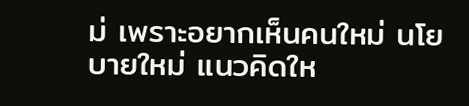ม่ เพราะอยากเห็นคนใหม่ นโยบายใหม่ แนวคิดให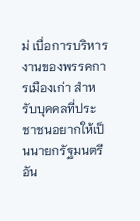ม่ เบื่อการบริหารงานของพรรคการเมืองเก่า สำหรับบุคคลที่ประชาชนอยากให้เป็นนายกรัฐมนตรี อัน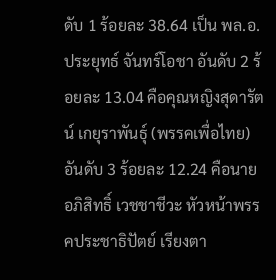ดับ 1 ร้อยละ 38.64 เป็น พล.อ.ประยุทธ์ จันทร์โอชา อันดับ 2 ร้อยละ 13.04 คือคุณหญิงสุดารัตน์ เกยุราพันธุ์ (พรรคเพื่อไทย) อันดับ 3 ร้อยละ 12.24 คือนายอภิสิทธิ์ เวชชาชีวะ หัวหน้าพรรคประชาธิปัตย์ เรียงตา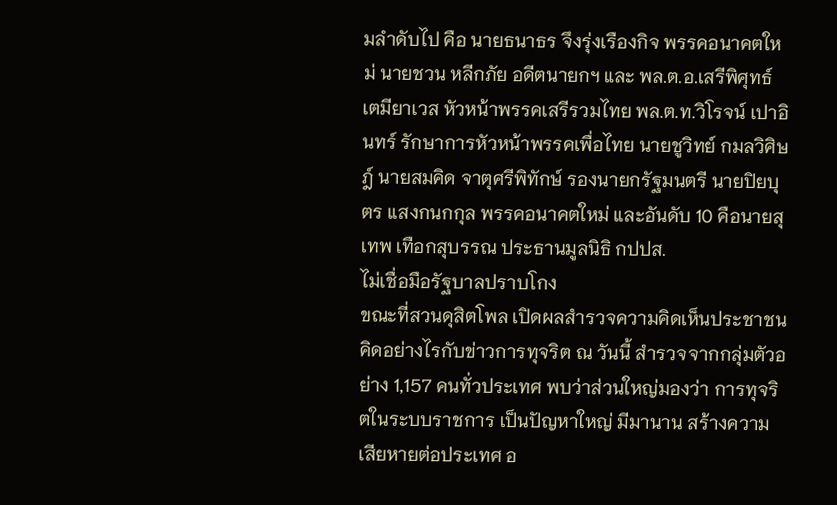มลำดับไป คือ นายธนาธร จึงรุ่งเรืองกิจ พรรคอนาคตใหม่ นายชวน หลีกภัย อดีตนายกฯ และ พล.ต.อ.เสรีพิศุทธ์ เตมียาเวส หัวหน้าพรรคเสรีรวมไทย พล.ต.ท.วิโรจน์ เปาอินทร์ รักษาการหัวหน้าพรรคเพื่อไทย นายชูวิทย์ กมลวิศิษฎ์ นายสมคิด จาตุศรีพิทักษ์ รองนายกรัฐมนตรี นายปิยบุตร แสงกนกกุล พรรคอนาคตใหม่ และอันดับ 10 คือนายสุเทพ เทือกสุบรรณ ประธานมูลนิธิ กปปส.
ไม่เชื่อมือรัฐบาลปราบโกง
ขณะที่สวนดุสิตโพล เปิดผลสำรวจความคิดเห็นประชาชน คิดอย่างไรกับข่าวการทุจริต ณ วันนี้ สำรวจจากกลุ่มตัวอย่าง 1,157 คนทั่วประเทศ พบว่าส่วนใหญ่มองว่า การทุจริตในระบบราชการ เป็นปัญหาใหญ่ มีมานาน สร้างความเสียหายต่อประเทศ อ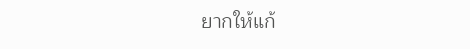ยากให้แก้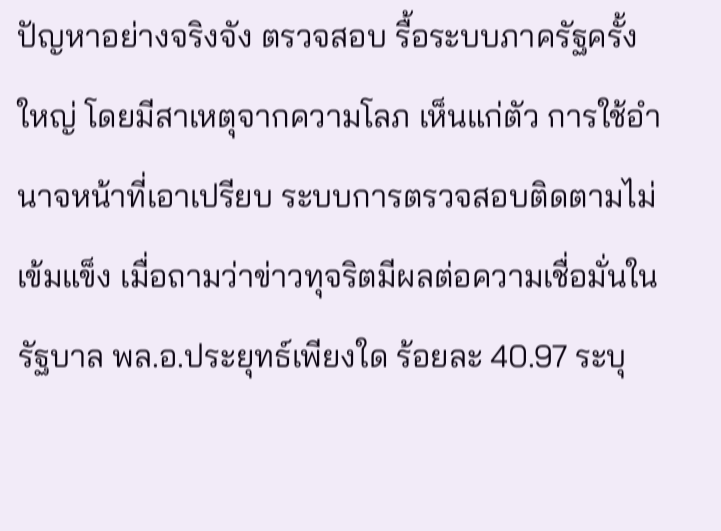ปัญหาอย่างจริงจัง ตรวจสอบ รื้อระบบภาครัฐครั้งใหญ่ โดยมีสาเหตุจากความโลภ เห็นแก่ตัว การใช้อำนาจหน้าที่เอาเปรียบ ระบบการตรวจสอบติดตามไม่เข้มแข็ง เมื่อถามว่าข่าวทุจริตมีผลต่อความเชื่อมั่นในรัฐบาล พล.อ.ประยุทธ์เพียงใด ร้อยละ 40.97 ระบุ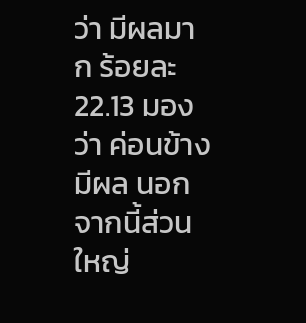ว่า มีผลมาก ร้อยละ 22.13 มองว่า ค่อนข้างมีผล นอกจากนี้ส่วนใหญ่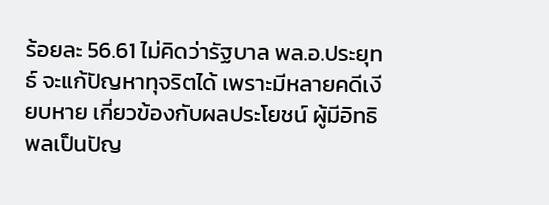ร้อยละ 56.61 ไม่คิดว่ารัฐบาล พล.อ.ประยุทธ์ จะแก้ปัญหาทุจริตได้ เพราะมีหลายคดีเงียบหาย เกี่ยวข้องกับผลประโยชน์ ผู้มีอิทธิพลเป็นปัญ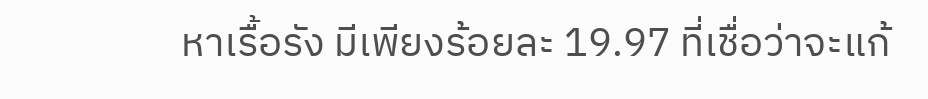หาเรื้อรัง มีเพียงร้อยละ 19.97 ที่เชื่อว่าจะแก้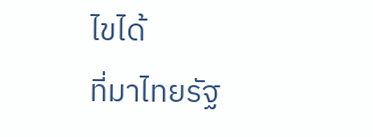ไขได้
ที่มาไทยรัฐ